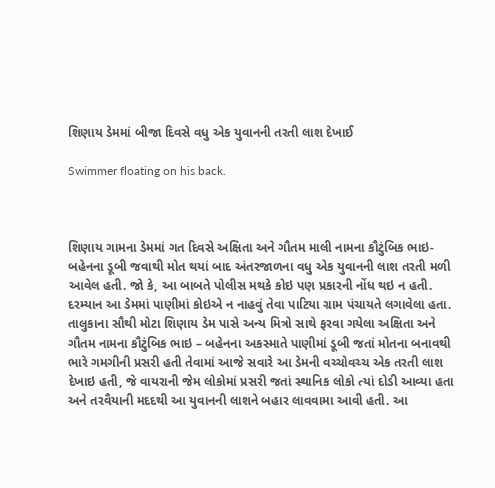શિણાય ડેમમાં બીજા દિવસે વધુ એક યુવાનની તરતી લાશ દેખાઈ

Swimmer floating on his back.



શિણાય ગામના ડેમમાં ગત દિવસે અક્ષિતા અને ગૌતમ માલી નામના કૌટુંબિક ભાઇ-બહેનના ડૂબી જવાથી મોત થયાં બાદ અંતરજાળના વધુ એક યુવાનની લાશ તરતી મળી આવેલ હતી. જો કે, આ બાબતે પોલીસ મથકે કોઇ પણ પ્રકારની નોંધ થઇ ન હતી. દરમ્યાન આ ડેમમાં પાણીમાં કોઇએ ન નાહવું તેવા પાટિયા ગ્રામ પંચાયતે લગાવેલા હતા.  તાલુકાના સૌથી મોટા શિણાય ડેમ પાસે અન્ય મિત્રો સાથે ફરવા ગયેલા અક્ષિતા અને ગૌતમ નામના કૌટુંબિક ભાઇ – બહેનના અકસ્માતે પાણીમાં ડૂબી જતાં મોતના બનાવથી ભારે ગમગીની પ્રસરી હતી તેવામાં આજે સવારે આ ડેમની વચ્ચોવચ્ચ એક તરતી લાશ દેખાઇ હતી, જે વાયરાની જેમ લોકોમાં પ્રસરી જતાં સ્થાનિક લોકો ત્યાં દોડી આવ્યા હતા અને તરવૈયાની મદદથી આ યુવાનની લાશને બહાર લાવવામા આવી હતી. આ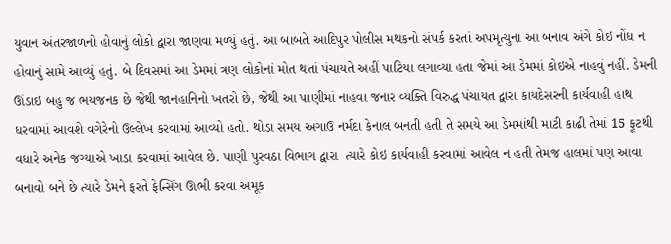યુવાન અંતરજાળનો હોવાનું લોકો દ્વારા જાણવા મળ્યું હતું. આ બાબતે આદિપુર પોલીસ મથકનો સંપર્ક કરતાં અપમૃત્યુના આ બનાવ અંગે કોઇ નોંધ ન હોવાનું સામે આવ્યું હતું. બે દિવસમાં આ ડેમમાં ત્રણ લોકોનાં મોત થતાં પંચાયતે અહીં પાટિયા લગાવ્યા હતા જેમાં આ ડેમમાં કોઇએ નાહવું નહીં. ડેમની ઊંડાઇ બહુ જ ભયજનક છે જેથી જાનહાનિનો ખતરો છે, જેથી આ પાણીમાં નાહવા જનાર વ્યક્તિ વિરુદ્ધ પંચાયત દ્વારા કાયદેસરની કાર્યવાહી હાથ ધરવામાં આવશે વગેરેનો ઉલ્લેખ કરવામાં આવ્યો હતો. થોડા સમય અગાઉ નર્મદા કેનાલ બનતી હતી તે સમયે આ ડેમમાંથી માટી કાઢી તેમાં 15 ફૂટથી વધારે અનેક જગ્યાએ ખાડા કરવામાં આવેલ છે. પાણી પુરવઠા વિભાગ દ્વારા  ત્યારે કોઇ કાર્યવાહી કરવામાં આવેલ ન હતી તેમજ હાલમાં પણ આવા બનાવો બને છે ત્યારે ડેમને ફરતે ફેન્સિંગ ઊભી કરવા અમૂક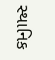સ્થાનિક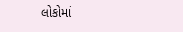લોકોમાં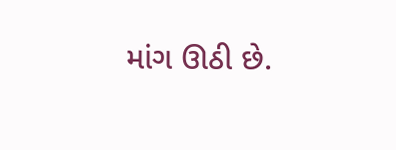માંગ ઊઠી છે.